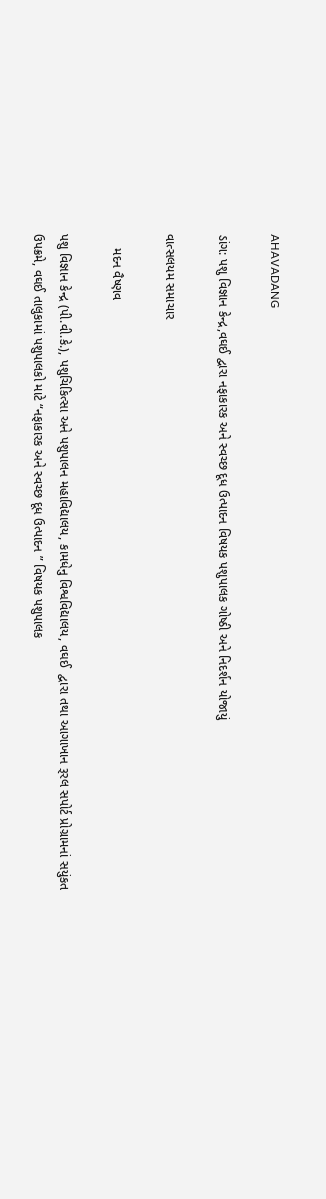AHAVADANG

ડાંગ: પશુ વિજ્ઞાન કેન્દ્ર,વઘઈ દ્વારા નફાકારક અને સ્વચ્છ દૂધ ઉત્પાદન વિષયક પશુપાલક ગોષ્ઠી અને નિદર્શન યોજાયું

વાત્સલયમ સમાચાર

    મદન વૈષ્ણવ

પશુ વિજ્ઞાન કેન્દ્ર (પી.વી.કે.), પશુચિકિત્સા અને પશુપાલન મહાવિદ્યાલય, કામધેનુ વિશ્વવિદ્યાલય, વઘઈ  દ્વારા તથા આગાખાન રૂરલ સપોર્ટ પ્રોગ્રામનાં સયુંકત ઉપક્રમે, વઘઈ તાલુકામાં પશુપાલકો માટે “નફાકારક અને સ્વચ્છ દૂધ ઉત્પાદન ” વિષયક પશુપાલક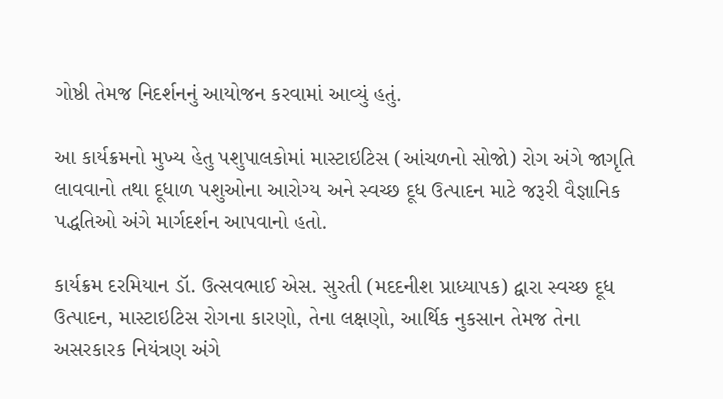ગોષ્ઠી તેમજ નિદર્શનનું આયોજન કરવામાં આવ્યું હતું.

આ કાર્યક્રમનો મુખ્ય હેતુ પશુપાલકોમાં માસ્ટાઇટિસ (આંચળનો સોજો) રોગ અંગે જાગૃતિ લાવવાનો તથા દૂધાળ પશુઓના આરોગ્ય અને સ્વચ્છ દૂધ ઉત્પાદન માટે જરૂરી વૈજ્ઞાનિક પદ્ધતિઓ અંગે માર્ગદર્શન આપવાનો હતો.

કાર્યક્રમ દરમિયાન ડૉ. ઉત્સવભાઈ એસ. સુરતી (મદદનીશ પ્રાધ્યાપક) દ્વારા સ્વચ્છ દૂધ ઉત્પાદન, માસ્ટાઇટિસ રોગના કારણો, તેના લક્ષણો, આર્થિક નુકસાન તેમજ તેના અસરકારક નિયંત્રણ અંગે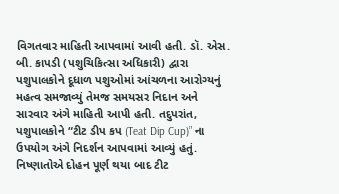વિગતવાર માહિતી આપવામાં આવી હતી. ડૉ. એસ. બી. કાપડી (પશુચિકિત્સા અધિકારી) દ્વારા પશુપાલકોને દૂધાળ પશુઓમાં આંચળના આરોગ્યનું મહત્વ સમજાવ્યું તેમજ સમયસર નિદાન અને સારવાર અંગે માહિતી આપી હતી. તદુપરાંત, પશુપાલકોને “ટીટ ડીપ કપ (Teat Dip Cup)” ના ઉપયોગ અંગે નિદર્શન આપવામાં આવ્યું હતું. નિષ્ણાતોએ દોહન પૂર્ણ થયા બાદ ટીટ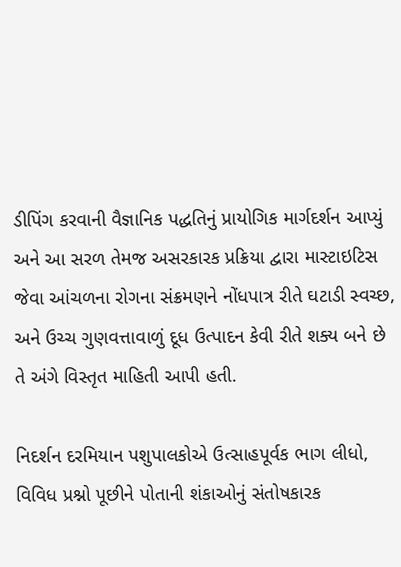ડીપિંગ કરવાની વૈજ્ઞાનિક પદ્ધતિનું પ્રાયોગિક માર્ગદર્શન આપ્યું અને આ સરળ તેમજ અસરકારક પ્રક્રિયા દ્વારા માસ્ટાઇટિસ જેવા આંચળના રોગના સંક્રમણને નોંધપાત્ર રીતે ઘટાડી સ્વચ્છ, અને ઉચ્ચ ગુણવત્તાવાળું દૂધ ઉત્પાદન કેવી રીતે શક્ય બને છે તે અંગે વિસ્તૃત માહિતી આપી હતી.

નિદર્શન દરમિયાન પશુપાલકોએ ઉત્સાહપૂર્વક ભાગ લીધો, વિવિધ પ્રશ્નો પૂછીને પોતાની શંકાઓનું સંતોષકારક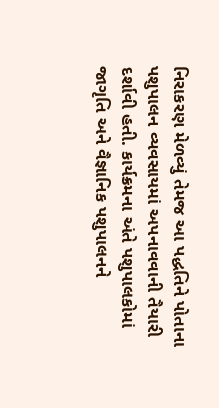નિરાકરણ મેળવ્યું તેમજ આ પદ્ધતિને પોતાના પશુપાલન વ્યવસાયમાં અપનાવવાની તૈયારી દર્શાવી હતી. કાર્યક્રમના અંતે પશુપાલકોમાં જાગૃતિ અને વૈજ્ઞાનિક પશુપાલનને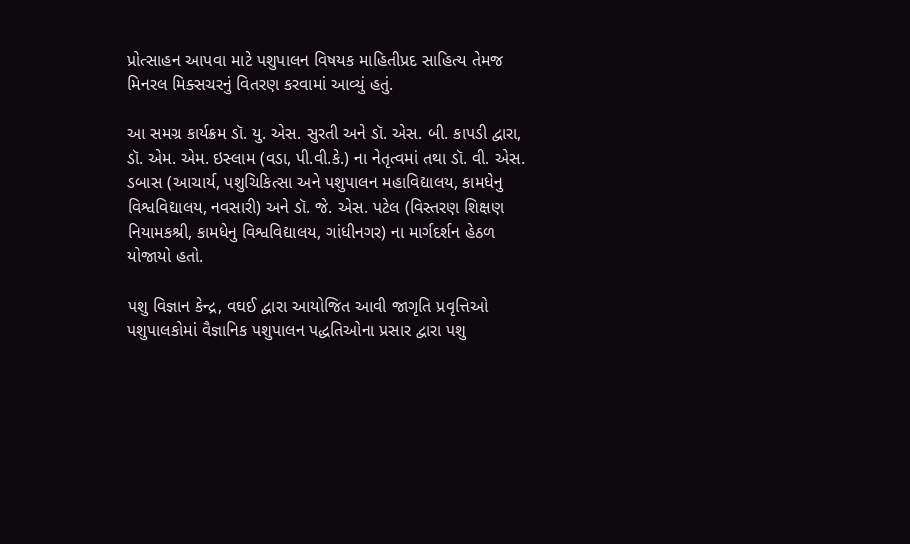પ્રોત્સાહન આપવા માટે પશુપાલન વિષયક માહિતીપ્રદ સાહિત્ય તેમજ મિનરલ મિક્સચરનું વિતરણ કરવામાં આવ્યું હતું.

આ સમગ્ર કાર્યક્રમ ડૉ. યુ. એસ. સુરતી અને ડૉ. એસ. બી. કાપડી દ્વારા, ડૉ. એમ. એમ. ઇસ્લામ (વડા, પી.વી.કે.) ના નેતૃત્વમાં તથા ડૉ. વી. એસ. ડબાસ (આચાર્ય, પશુચિકિત્સા અને પશુપાલન મહાવિદ્યાલય, કામધેનુ વિશ્વવિદ્યાલય, નવસારી) અને ડૉ. જે. એસ. પટેલ (વિસ્તરણ શિક્ષણ નિયામકશ્રી, કામધેનુ વિશ્વવિદ્યાલય, ગાંધીનગર) ના માર્ગદર્શન હેઠળ યોજાયો હતો.

પશુ વિજ્ઞાન કેન્દ્ર, વઘઈ દ્વારા આયોજિત આવી જાગૃતિ પ્રવૃત્તિઓ પશુપાલકોમાં વૈજ્ઞાનિક પશુપાલન પદ્ધતિઓના પ્રસાર દ્વારા પશુ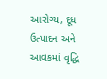આરોગ્ય, દૂધ ઉત્પાદન અને આવકમાં વૃદ્ધિ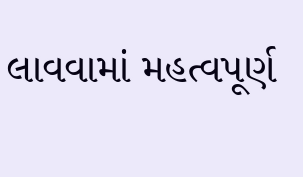લાવવામાં મહત્વપૂર્ણ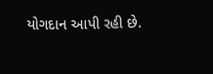યોગદાન આપી રહી છે.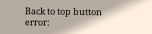Back to top button
error: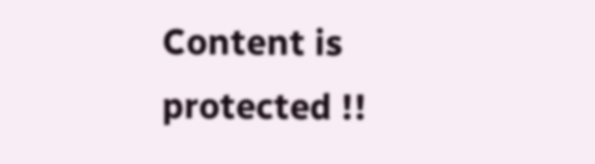Content is protected !!